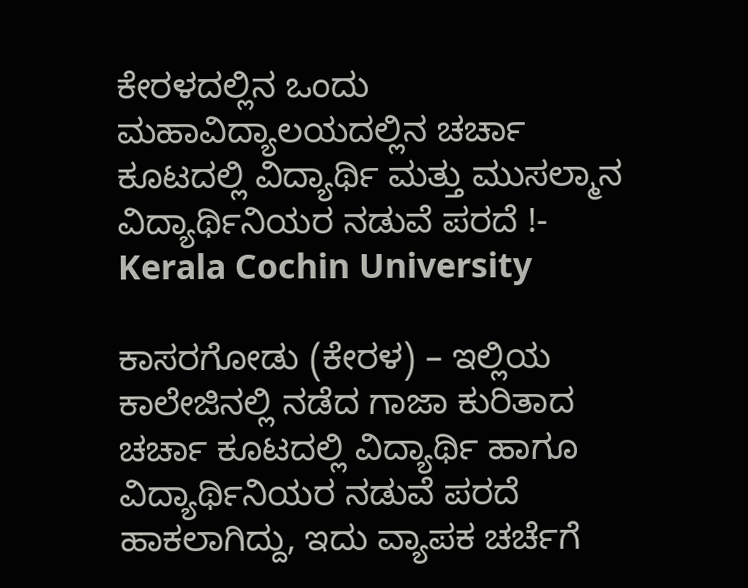ಕೇರಳದಲ್ಲಿನ ಒಂದು ಮಹಾವಿದ್ಯಾಲಯದಲ್ಲಿನ ಚರ್ಚಾ ಕೂಟದಲ್ಲಿ ವಿದ್ಯಾರ್ಥಿ ಮತ್ತು ಮುಸಲ್ಮಾನ ವಿದ್ಯಾರ್ಥಿನಿಯರ ನಡುವೆ ಪರದೆ !- Kerala Cochin University

ಕಾಸರಗೋಡು (ಕೇರಳ) – ಇಲ್ಲಿಯ ಕಾಲೇಜಿನಲ್ಲಿ ನಡೆದ ಗಾಜಾ ಕುರಿತಾದ ಚರ್ಚಾ ಕೂಟದಲ್ಲಿ ವಿದ್ಯಾರ್ಥಿ ಹಾಗೂ ವಿದ್ಯಾರ್ಥಿನಿಯರ ನಡುವೆ ಪರದೆ ಹಾಕಲಾಗಿದ್ದು, ಇದು ವ್ಯಾಪಕ ಚರ್ಚೆಗೆ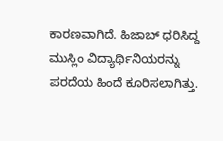ಕಾರಣವಾಗಿದೆ. ಹಿಜಾಬ್ ಧರಿಸಿದ್ದ ಮುಸ್ಲಿಂ ವಿದ್ಯಾರ್ಥಿನಿಯರನ್ನು ಪರದೆಯ ಹಿಂದೆ ಕೂರಿಸಲಾಗಿತ್ತು.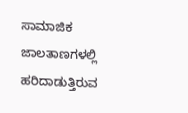ಸಾಮಾಜಿಕ ಜಾಲತಾಣಗಳಲ್ಲಿ ಹರಿದಾಡುತ್ತಿರುವ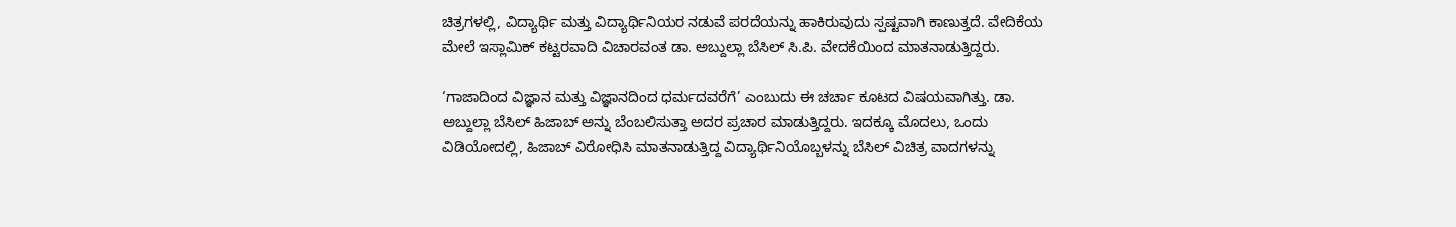ಚಿತ್ರಗಳಲ್ಲಿ, ವಿದ್ಯಾರ್ಥಿ ಮತ್ತು ವಿದ್ಯಾರ್ಥಿನಿಯರ ನಡುವೆ ಪರದೆಯನ್ನು ಹಾಕಿರುವುದು ಸ್ಪಷ್ಟವಾಗಿ ಕಾಣುತ್ತದೆ. ವೇದಿಕೆಯ ಮೇಲೆ ಇಸ್ಲಾಮಿಕ್ ಕಟ್ಟರವಾದಿ ವಿಚಾರವಂತ ಡಾ. ಅಬ್ದುಲ್ಲಾ ಬೆಸಿಲ್ ಸಿ.ಪಿ. ವೇದಕೆಯಿಂದ ಮಾತನಾಡುತ್ತಿದ್ದರು.

‘ಗಾಜಾದಿಂದ ವಿಜ್ಞಾನ ಮತ್ತು ವಿಜ್ಞಾನದಿಂದ ಧರ್ಮದವರೆಗೆ’ ಎಂಬುದು ಈ ಚರ್ಚಾ ಕೂಟದ ವಿಷಯವಾಗಿತ್ತು. ಡಾ. ಅಬ್ದುಲ್ಲಾ ಬೆಸಿಲ್ ಹಿಜಾಬ್ ಅನ್ನು ಬೆಂಬಲಿಸುತ್ತಾ ಅದರ ಪ್ರಚಾರ ಮಾಡುತ್ತಿದ್ದರು. ಇದಕ್ಕೂ ಮೊದಲು, ಒಂದು ವಿಡಿಯೋದಲ್ಲಿ, ಹಿಜಾಬ್ ವಿರೋಧಿಸಿ ಮಾತನಾಡುತ್ತಿದ್ದ ವಿದ್ಯಾರ್ಥಿನಿಯೊಬ್ಬಳನ್ನು ಬೆಸಿಲ್ ವಿಚಿತ್ರ ವಾದಗಳನ್ನು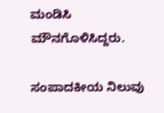ಮಂಡಿಸಿ ಮೌನಗೊಳಿಸಿದ್ದರು.

ಸಂಪಾದಕೀಯ ನಿಲುವು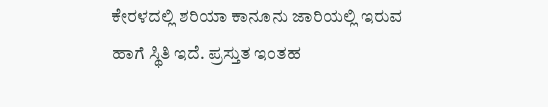ಕೇರಳದಲ್ಲಿ ಶರಿಯಾ ಕಾನೂನು ಜಾರಿಯಲ್ಲಿ ಇರುವ ಹಾಗೆ ಸ್ಥಿತಿ ಇದೆ. ಪ್ರಸ್ತುತ ಇಂತಹ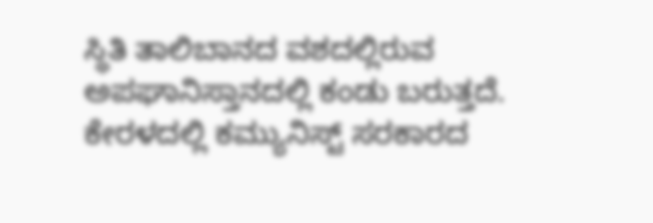ಸ್ಥಿತಿ ತಾಲಿಬಾನದ ವಶದಲ್ಲಿರುವ ಅಪಘಾನಿಸ್ತಾನದಲ್ಲಿ ಕಂಡು ಬರುತ್ತದೆ. ಕೇರಳದಲ್ಲಿ ಕಮ್ಯುನಿಸ್ಟ್ ಸರಕಾರದ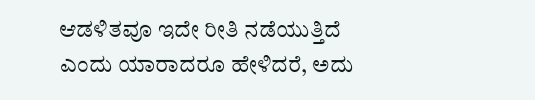ಆಡಳಿತವೂ ಇದೇ ರೀತಿ ನಡೆಯುತ್ತಿದೆ ಎಂದು ಯಾರಾದರೂ ಹೇಳಿದರೆ, ಅದು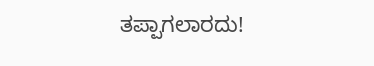ತಪ್ಪಾಗಲಾರದು!